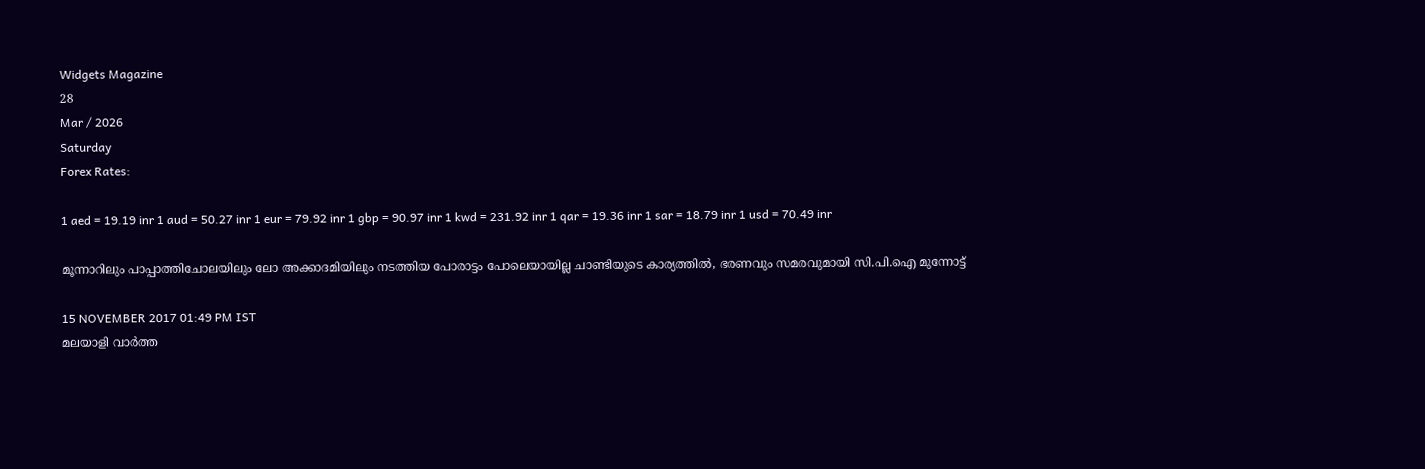Widgets Magazine
28
Mar / 2026
Saturday
Forex Rates:

1 aed = 19.19 inr 1 aud = 50.27 inr 1 eur = 79.92 inr 1 gbp = 90.97 inr 1 kwd = 231.92 inr 1 qar = 19.36 inr 1 sar = 18.79 inr 1 usd = 70.49 inr

മൂന്നാറിലും പാപ്പാത്തിചോലയിലും ലോ അക്കാദമിയിലും നടത്തിയ പോരാട്ടം പോലെയായില്ല ചാണ്ടിയുടെ കാര്യത്തില്‍, ഭരണവും സമരവുമായി സി.പി.ഐ മുന്നോട്ട്

15 NOVEMBER 2017 01:49 PM IST
മലയാളി വാര്‍ത്ത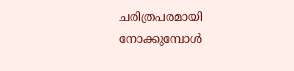ചരിത്രപരമായി നോക്കുമ്പോള്‍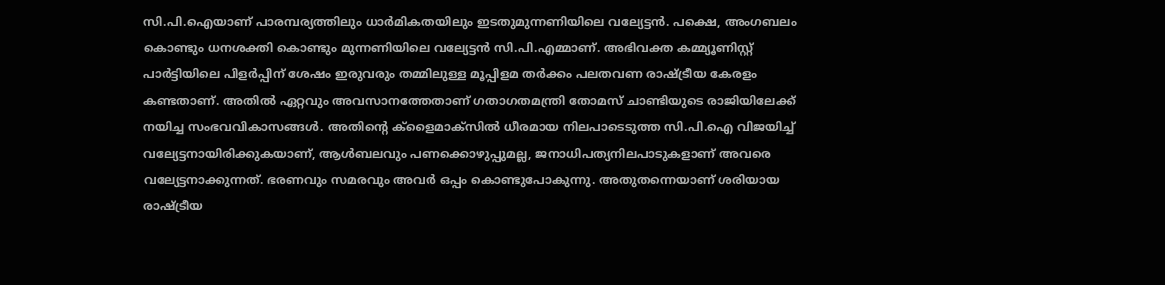സി.പി.ഐയാണ് പാരമ്പര്യത്തിലും ധാര്‍മികതയിലും ഇടതുമുന്നണിയിലെ വല്യേട്ടന്‍. പക്ഷെ, അംഗബലം കൊണ്ടും ധനശക്തി കൊണ്ടും മുന്നണിയിലെ വല്യേട്ടന്‍ സി.പി.എമ്മാണ്. അഭിവക്ത കമ്മ്യൂണിസ്റ്റ് പാര്‍ട്ടിയിലെ പിളര്‍പ്പിന് ശേഷം ഇരുവരും തമ്മിലുള്ള മൂപ്പിളമ തര്‍ക്കം പലതവണ രാഷ്ട്രീയ കേരളം കണ്ടതാണ്. അതില്‍ ഏറ്റവും അവസാനത്തേതാണ് ഗതാഗതമന്ത്രി തോമസ് ചാണ്ടിയുടെ രാജിയിലേക്ക് നയിച്ച സംഭവവികാസങ്ങള്‍. അതിന്റെ ക്‌ളൈമാക്‌സില്‍ ധീരമായ നിലപാടെടുത്ത സി.പി.ഐ വിജയിച്ച് വല്യേട്ടനായിരിക്കുകയാണ്, ആള്‍ബലവും പണക്കൊഴുപ്പുമല്ല, ജനാധിപത്യനിലപാടുകളാണ് അവരെ വല്യേട്ടനാക്കുന്നത്. ഭരണവും സമരവും അവര്‍ ഒപ്പം കൊണ്ടുപോകുന്നു. അതുതന്നെയാണ് ശരിയായ രാഷ്ട്രീയ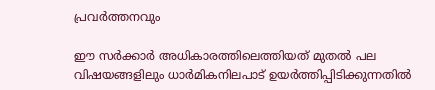പ്രവര്‍ത്തനവും

ഈ സര്‍ക്കാര്‍ അധികാരത്തിലെത്തിയത് മുതല്‍ പല വിഷയങ്ങളിലും ധാര്‍മികനിലപാട് ഉയര്‍ത്തിപ്പിടിക്കുന്നതില്‍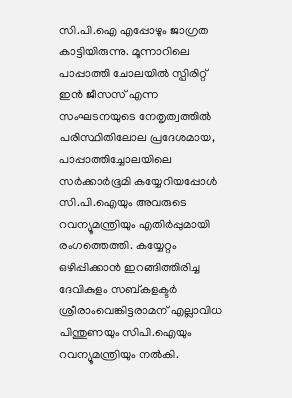സി.പി.ഐ എപ്പോഴും ജാഗ്രത കാട്ടിയിരുന്നു. മൂന്നാറിലെ പാപ്പാത്തി ചോലയില്‍ സ്പിരിറ്റ് ഇന്‍ ജീസസ് എന്ന സംഘടനയുടെ നേതൃത്വത്തില്‍ പരിസ്ഥിതിലോല പ്രദേശമായ, പാപ്പാത്തിച്ചോലയിലെ സര്‍ക്കാര്‍ഭൂമി കയ്യേറിയപ്പോള്‍ സി.പി.ഐയും അവരുടെ റവന്യൂമന്ത്രിയും എതിര്‍പ്പുമായി രംഗത്തെത്തി. കയ്യേറ്റം ഒഴിപ്പിക്കാന്‍ ഇറങ്ങിത്തിരിച്ച ദേവികുളം സബ്കളക്ടര്‍ ശ്രീരാംവെങ്കിട്ടരാമന് എല്ലാവിധ പിന്തുണയും സിപി.ഐയും റവന്യൂമന്ത്രിയും നല്‍കി.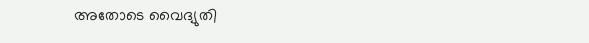അതോടെ വൈദ്യുതി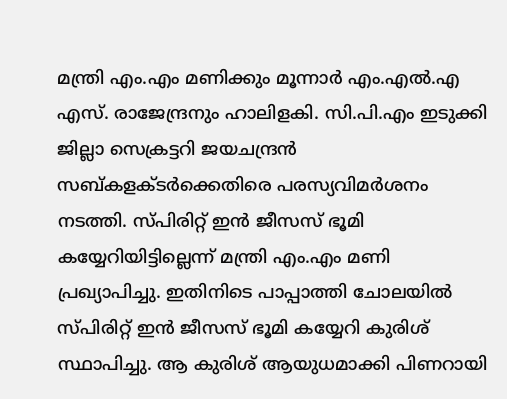മന്ത്രി എം.എം മണിക്കും മൂന്നാര്‍ എം.എല്‍.എ എസ്. രാജേന്ദ്രനും ഹാലിളകി. സി.പി.എം ഇടുക്കി ജില്ലാ സെക്രട്ടറി ജയചന്ദ്രന്‍ സബ്കളക്ടര്‍ക്കെതിരെ പരസ്യവിമര്‍ശനം നടത്തി. സ്പിരിറ്റ് ഇന്‍ ജീസസ് ഭൂമി കയ്യേറിയിട്ടില്ലെന്ന് മന്ത്രി എം.എം മണി പ്രഖ്യാപിച്ചു. ഇതിനിടെ പാപ്പാത്തി ചോലയില്‍ സ്പിരിറ്റ് ഇന്‍ ജീസസ് ഭൂമി കയ്യേറി കുരിശ് സ്ഥാപിച്ചു. ആ കുരിശ് ആയുധമാക്കി പിണറായി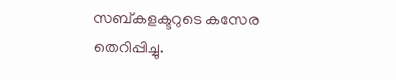സബ്കളക്ടറുടെ കസേര തെറിപ്പിച്ചു.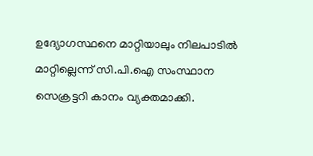ഉദ്യോഗസ്ഥനെ മാറ്റിയാലും നിലപാടില്‍ മാറ്റില്ലെന്ന് സി.പി.ഐ സംസ്ഥാന സെക്രട്ടറി കാനം വ്യക്തമാക്കി.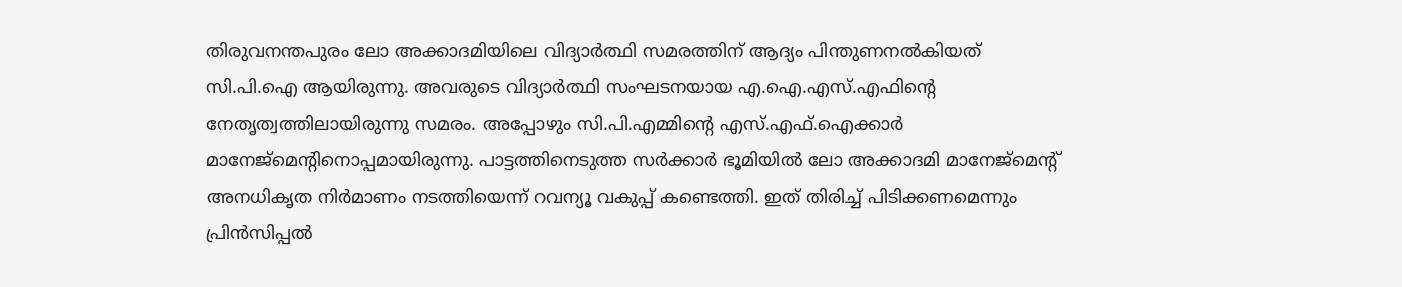തിരുവനന്തപുരം ലോ അക്കാദമിയിലെ വിദ്യാര്‍ത്ഥി സമരത്തിന് ആദ്യം പിന്തുണനല്‍കിയത് സി.പി.ഐ ആയിരുന്നു. അവരുടെ വിദ്യാര്‍ത്ഥി സംഘടനയായ എ.ഐ.എസ്.എഫിന്റെ നേതൃത്വത്തിലായിരുന്നു സമരം. അപ്പോഴും സി.പി.എമ്മിന്റെ എസ്.എഫ്.ഐക്കാര്‍ മാനേജ്‌മെന്റിനൊപ്പമായിരുന്നു. പാട്ടത്തിനെടുത്ത സര്‍ക്കാര്‍ ഭൂമിയില്‍ ലോ അക്കാദമി മാനേജ്‌മെന്റ് അനധികൃത നിര്‍മാണം നടത്തിയെന്ന് റവന്യൂ വകുപ്പ് കണ്ടെത്തി. ഇത് തിരിച്ച് പിടിക്കണമെന്നും പ്രിന്‍സിപ്പല്‍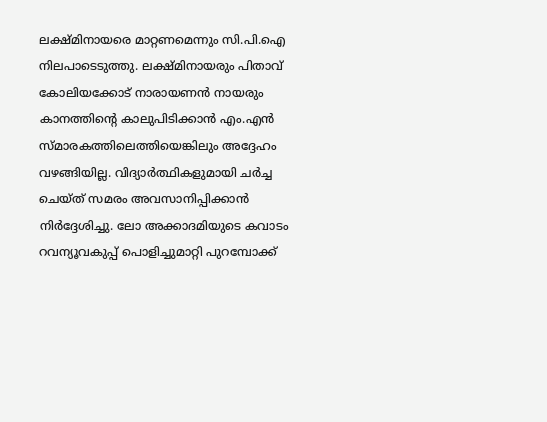ലക്ഷ്മിനായരെ മാറ്റണമെന്നും സി.പി.ഐ നിലപാടെടുത്തു. ലക്ഷ്മിനായരും പിതാവ് കോലിയക്കോട് നാരായണന്‍ നായരും കാനത്തിന്റെ കാലുപിടിക്കാന്‍ എം.എന്‍ സ്മാരകത്തിലെത്തിയെങ്കിലും അദ്ദേഹം വഴങ്ങിയില്ല. വിദ്യാര്‍ത്ഥികളുമായി ചര്‍ച്ച ചെയ്ത് സമരം അവസാനിപ്പിക്കാന്‍ നിര്‍ദ്ദേശിച്ചു. ലോ അക്കാദമിയുടെ കവാടം റവന്യൂവകുപ്പ് പൊളിച്ചുമാറ്റി പുറമ്പോക്ക്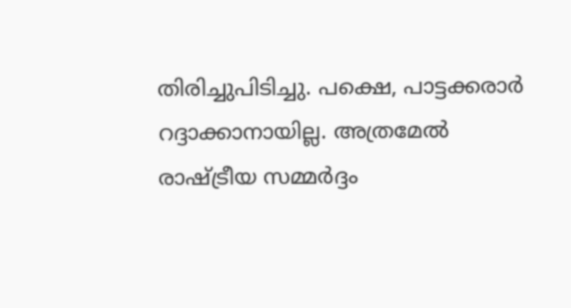തിരിച്ചുപിടിച്ചു. പക്ഷെ, പാട്ടക്കരാര്‍ റദ്ദാക്കാനായില്ല. അത്രമേല്‍ രാഷ്ട്രീയ സമ്മര്‍ദ്ദം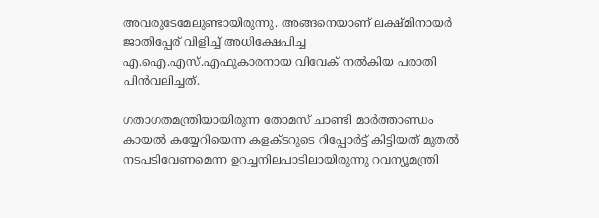അവരുടേമേലുണ്ടായിരുന്നു. അങ്ങനെയാണ് ലക്ഷ്മിനായര്‍ ജാതിപ്പേര് വിളിച്ച് അധിക്ഷേപിച്ച എ.ഐ.എസ്.എഫുകാരനായ വിവേക് നല്‍കിയ പരാതി പിന്‍വലിച്ചത്.

ഗതാഗതമന്ത്രിയായിരുന്ന തോമസ് ചാണ്ടി മാര്‍ത്താണ്ഡം കായല്‍ കയ്യേറിയെന്ന കളക്ടറുടെ റിപ്പോര്‍ട്ട് കിട്ടിയത് മുതല്‍ നടപടിവേണമെന്ന ഉറച്ചനിലപാടിലായിരുന്നു റവന്യൂമന്ത്രി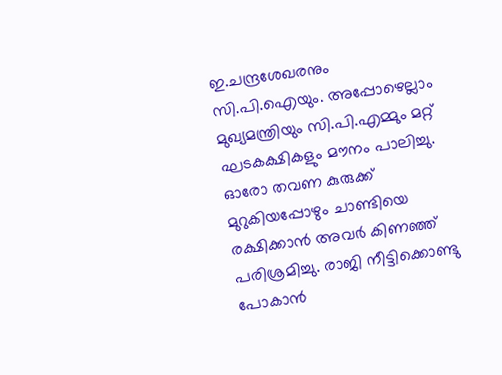ഇ.ചന്ദ്രശേഖരനും സി.പി.ഐയും. അപ്പോഴെല്ലാം മുഖ്യമന്ത്രിയും സി.പി.എമ്മും മറ്റ് ഘടകക്ഷികളും മൗനം പാലിച്ചു. ഓരോ തവണ കുരുക്ക് മുറുകിയപ്പോഴും ചാണ്ടിയെ രക്ഷിക്കാന്‍ അവര്‍ കിണഞ്ഞ് പരിശ്രമിച്ചു. രാജി നീട്ടിക്കൊണ്ടു പോകാന്‍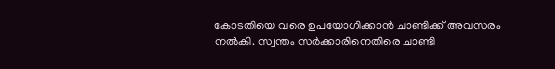കോടതിയെ വരെ ഉപയോഗിക്കാന്‍ ചാണ്ടിക്ക് അവസരം നല്‍കി. സ്വന്തം സര്‍ക്കാരിനെതിരെ ചാണ്ടി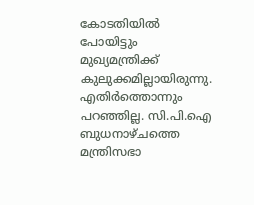കോടതിയില്‍ പോയിട്ടും മുഖ്യമന്ത്രിക്ക് കുലുക്കമില്ലായിരുന്നു. എതിര്‍ത്തൊന്നും പറഞ്ഞില്ല. സി.പി.ഐ ബുധനാഴ്ചത്തെ മന്ത്രിസഭാ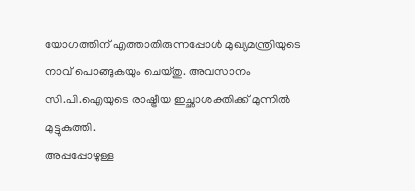യോഗത്തിന് എത്താതിരുന്നപ്പോള്‍ മുഖ്യമന്ത്രിയുടെ നാവ് പൊങ്ങുകയും ചെയ്തു. അവസാനം സി.പി.ഐയുടെ രാഷ്ട്രീയ ഇച്ഛാശക്തിക്ക് മുന്നില്‍ മുട്ടുകുത്തി.
അപ്പപ്പോഴുള്ള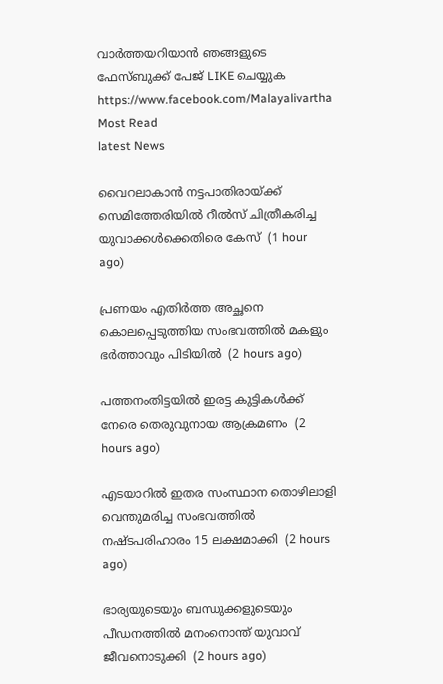വാര്‍ത്തയറിയാന്‍ ഞങ്ങളുടെ ഫേസ്‌ബുക്ക്‌ പേജ് LIKE ചെയ്യുക
https://www.facebook.com/Malayalivartha
Most Read
latest News

വൈറലാകാന്‍ നട്ടപാതിരായ്ക്ക് സെമിത്തേരിയില്‍ റീല്‍സ് ചിത്രീകരിച്ച യുവാക്കള്‍ക്കെതിരെ കേസ്  (1 hour ago)

പ്രണയം എതിര്‍ത്ത അച്ഛനെ കൊലപ്പെടുത്തിയ സംഭവത്തില്‍ മകളും ഭര്‍ത്താവും പിടിയില്‍  (2 hours ago)

പത്തനംതിട്ടയില്‍ ഇരട്ട കുട്ടികള്‍ക്ക് നേരെ തെരുവുനായ ആക്രമണം  (2 hours ago)

എടയാറില്‍ ഇതര സംസ്ഥാന തൊഴിലാളി വെന്തുമരിച്ച സംഭവത്തില്‍ നഷ്ടപരിഹാരം 15 ലക്ഷമാക്കി  (2 hours ago)

ഭാര്യയുടെയും ബന്ധുക്കളുടെയും പീഡനത്തില്‍ മനംനൊന്ത് യുവാവ് ജീവനൊടുക്കി  (2 hours ago)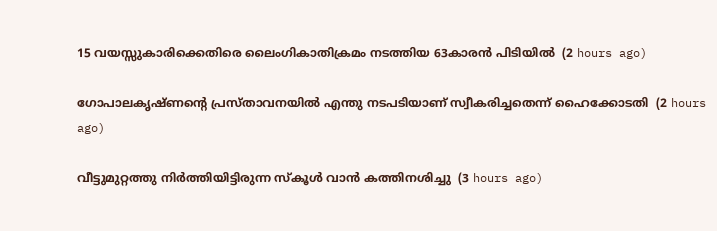15 വയസ്സുകാരിക്കെതിരെ ലൈംഗികാതിക്രമം നടത്തിയ 63കാരന്‍ പിടിയില്‍  (2 hours ago)

ഗോപാലകൃഷ്ണന്റെ പ്രസ്താവനയില്‍ എന്തു നടപടിയാണ് സ്വീകരിച്ചതെന്ന് ഹൈക്കോടതി  (2 hours ago)

വീട്ടുമുറ്റത്തു നിര്‍ത്തിയിട്ടിരുന്ന സ്‌കൂള്‍ വാന്‍ കത്തിനശിച്ചു  (3 hours ago)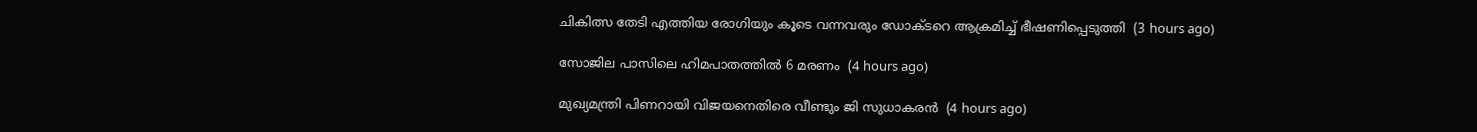ചികിത്സ തേടി എത്തിയ രോഗിയും കൂടെ വന്നവരും ഡോക്ടറെ ആക്രമിച്ച് ഭീഷണിപ്പെടുത്തി  (3 hours ago)

സോജില പാസിലെ ഹിമപാതത്തില്‍ 6 മരണം  (4 hours ago)

മുഖ്യമന്ത്രി പിണറായി വിജയനെതിരെ വീണ്ടും ജി സുധാകരന്‍  (4 hours ago)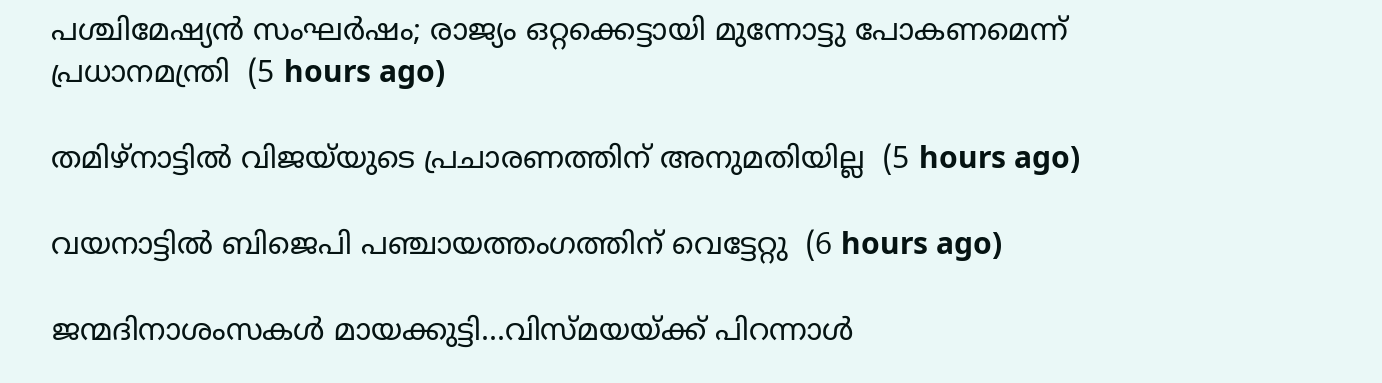പശ്ചിമേഷ്യന്‍ സംഘര്‍ഷം; രാജ്യം ഒറ്റക്കെട്ടായി മുന്നോട്ടു പോകണമെന്ന് പ്രധാനമന്ത്രി  (5 hours ago)

തമിഴ്‌നാട്ടില്‍ വിജയ്‌യുടെ പ്രചാരണത്തിന് അനുമതിയില്ല  (5 hours ago)

വയനാട്ടില്‍ ബിജെപി പഞ്ചായത്തംഗത്തിന് വെട്ടേറ്റു  (6 hours ago)

ജന്മദിനാശംസകള്‍ മായക്കുട്ടി...വിസ്മയയ്ക്ക് പിറന്നാള്‍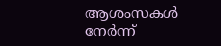ആശംസകള്‍ നേര്‍ന്ന്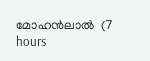മോഹന്‍ലാല്‍  (7 hours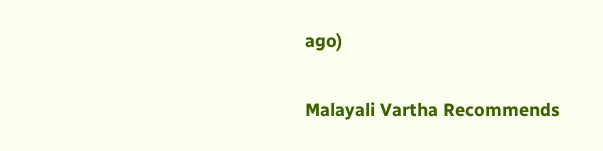ago)

Malayali Vartha Recommends